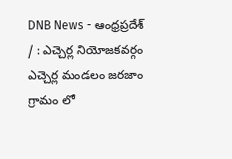DNB News - ఆంధ్రప్రదేశ్ / : ఎచ్చెర్ల నియోజకవర్గం ఎచ్చెర్ల మండలం జరజాం గ్రామం లో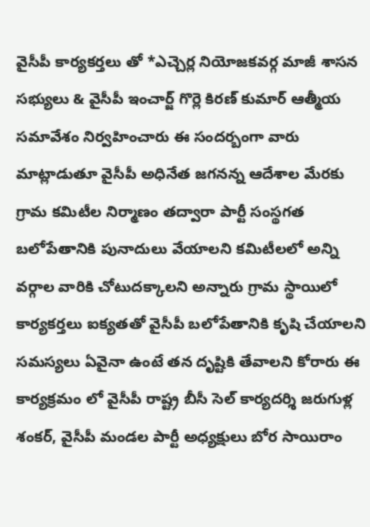వైసీపీ కార్యకర్తలు తో *ఎచ్చెర్ల నియోజకవర్గ మాజీ శాసన సభ్యులు & వైసీపీ ఇంచార్జ్ గొర్లె కిరణ్ కుమార్ ఆత్మీయ సమావేశం నిర్వహించారు ఈ సందర్బంగా వారు మాట్లాడుతూ వైసీపీ అధినేత జగనన్న ఆదేశాల మేరకు గ్రామ కమిటీల నిర్మాణం తద్వారా పార్టీ సంస్థగత బలోపేతానికి పునాదులు వేయాలని కమిటీలలో అన్ని వర్గాల వారికి చోటుదక్కాలని అన్నారు గ్రామ స్థాయిలో కార్యకర్తలు ఐక్యతతో వైసీపీ బలోపేతానికి కృషి చేయాలని సమస్యలు ఏవైనా ఉంటే తన దృష్టికి తేవాలని కోరారు ఈ కార్యక్రమం లో వైసీపీ రాష్ట్ర బీసీ సెల్ కార్యదర్శి జరుగుళ్ల శంకర్, వైసీపీ మండల పార్టీ అధ్యక్షులు బోర సాయిరాం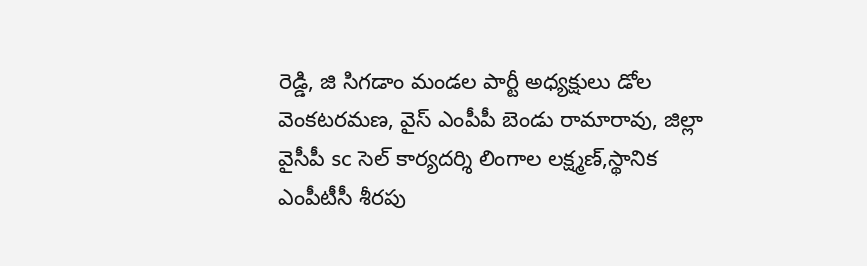రెడ్డి, జి సిగడాం మండల పార్టీ అధ్యక్షులు డోల వెంకటరమణ, వైస్ ఎంపీపీ బెండు రామారావు, జిల్లా వైసీపీ sc సెల్ కార్యదర్శి లింగాల లక్ష్మణ్,స్థానిక ఎంపీటీసీ శీరపు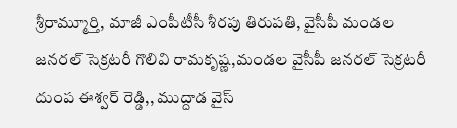శ్రీరామ్మూర్తి, మాజీ ఎంపీటీసీ శీరపు తిరుపతి, వైసీపీ మండల జనరల్ సెక్రటరీ గొలివి రామకృష్ణ,మండల వైసీపీ జనరల్ సెక్రటరీ దుంప ఈశ్వర్ రెడ్డి,, ముద్దాడ వైస్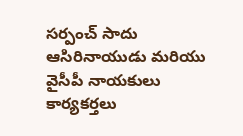సర్పంచ్ సాదు ఆసిరినాయుడు మరియు వైసీపీ నాయకులు కార్యకర్తలు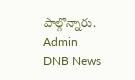పాల్గొన్నారు.
Admin
DNB News